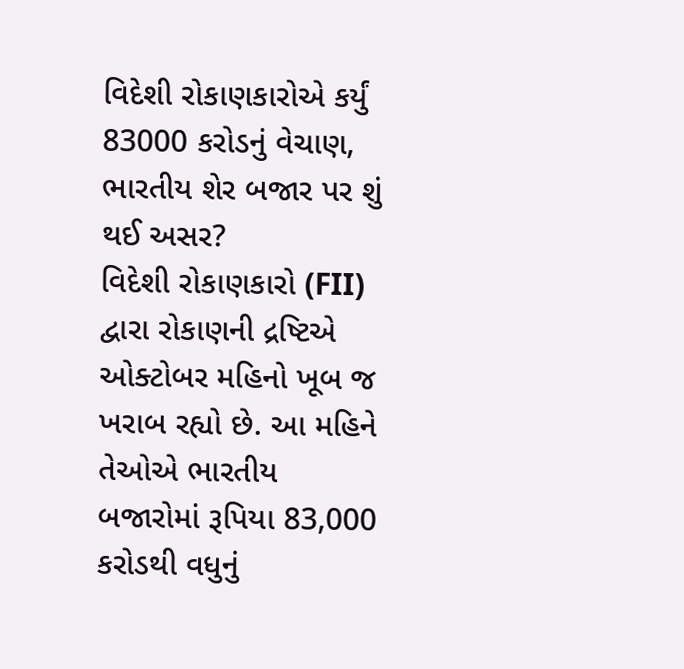વિદેશી રોકાણકારોએ કર્યું 83000 કરોડનું વેચાણ, ભારતીય શેર બજાર પર શું થઈ અસર?
વિદેશી રોકાણકારો (FII) દ્વારા રોકાણની દ્રષ્ટિએ ઓક્ટોબર મહિનો ખૂબ જ ખરાબ રહ્યો છે. આ મહિને તેઓએ ભારતીય બજારોમાં રૂપિયા 83,000 કરોડથી વધુનું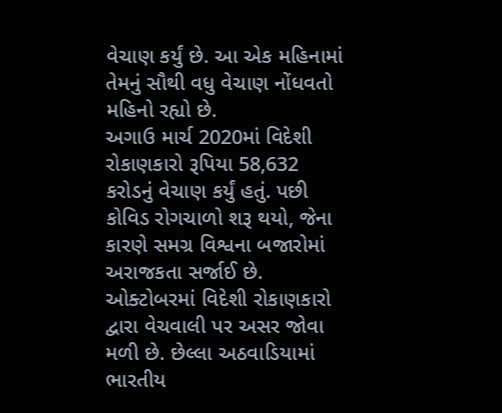વેચાણ કર્યું છે. આ એક મહિનામાં તેમનું સૌથી વધુ વેચાણ નોંધવતો મહિનો રહ્યો છે.
અગાઉ માર્ચ 2020માં વિદેશી રોકાણકારો રૂપિયા 58,632 કરોડનું વેચાણ કર્યું હતું. પછી કોવિડ રોગચાળો શરૂ થયો, જેના કારણે સમગ્ર વિશ્વના બજારોમાં અરાજકતા સર્જાઈ છે.
ઓક્ટોબરમાં વિદેશી રોકાણકારો દ્વારા વેચવાલી પર અસર જોવા મળી છે. છેલ્લા અઠવાડિયામાં ભારતીય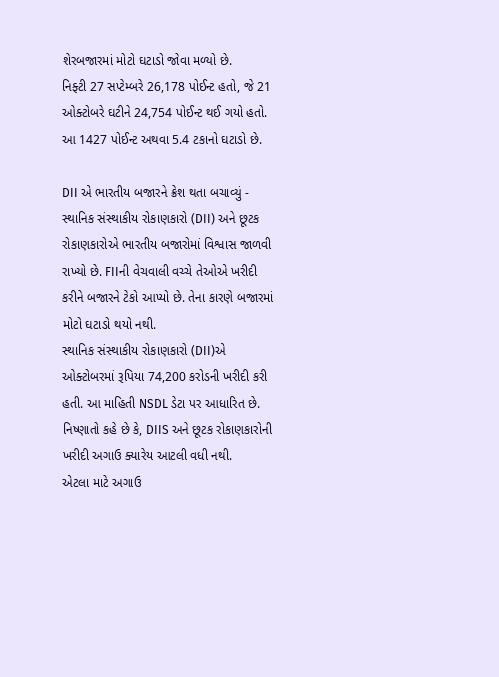શેરબજારમાં મોટો ઘટાડો જોવા મળ્યો છે.
નિફ્ટી 27 સપ્ટેમ્બરે 26,178 પોઈન્ટ હતો, જે 21 ઓક્ટોબરે ઘટીને 24,754 પોઈન્ટ થઈ ગયો હતો. આ 1427 પોઈન્ટ અથવા 5.4 ટકાનો ઘટાડો છે.

DII એ ભારતીય બજારને ક્રેશ થતા બચાવ્યું - સ્થાનિક સંસ્થાકીય રોકાણકારો (DII) અને છૂટક રોકાણકારોએ ભારતીય બજારોમાં વિશ્વાસ જાળવી રાખ્યો છે. FIIની વેચવાલી વચ્ચે તેઓએ ખરીદી કરીને બજારને ટેકો આપ્યો છે. તેના કારણે બજારમાં મોટો ઘટાડો થયો નથી.
સ્થાનિક સંસ્થાકીય રોકાણકારો (DII)એ ઓક્ટોબરમાં રૂપિયા 74,200 કરોડની ખરીદી કરી હતી. આ માહિતી NSDL ડેટા પર આધારિત છે. નિષ્ણાતો કહે છે કે, DIIS અને છૂટક રોકાણકારોની ખરીદી અગાઉ ક્યારેય આટલી વધી નથી.
એટલા માટે અગાઉ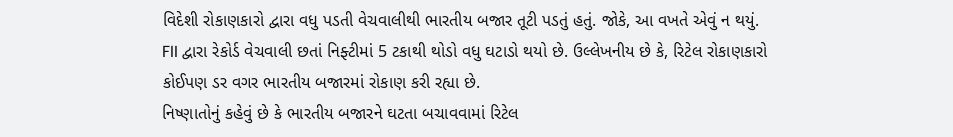વિદેશી રોકાણકારો દ્વારા વધુ પડતી વેચવાલીથી ભારતીય બજાર તૂટી પડતું હતું. જોકે, આ વખતે એવું ન થયું.
FII દ્વારા રેકોર્ડ વેચવાલી છતાં નિફ્ટીમાં 5 ટકાથી થોડો વધુ ઘટાડો થયો છે. ઉલ્લેખનીય છે કે, રિટેલ રોકાણકારો કોઈપણ ડર વગર ભારતીય બજારમાં રોકાણ કરી રહ્યા છે.
નિષ્ણાતોનું કહેવું છે કે ભારતીય બજારને ઘટતા બચાવવામાં રિટેલ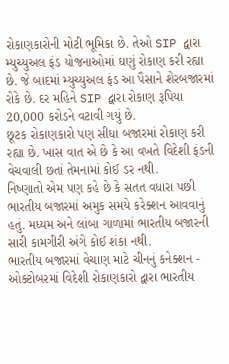રોકાણકારોની મોટી ભૂમિકા છે. તેઓ SIP દ્વારા મ્યુચ્યુઅલ ફંડ યોજનાઓમાં ઘણું રોકાણ કરી રહ્યા છે. જે બાદમાં મ્યુચ્યુઅલ ફંડ આ પૈસાને શેરબજારમાં રોકે છે. દર મહિને SIP દ્વારા રોકાણ રૂપિયા 20,000 કરોડને વટાવી ગયું છે.
છૂટક રોકાણકારો પણ સીધા બજારમાં રોકાણ કરી રહ્યા છે. ખાસ વાત એ છે કે આ વખતે વિદેશી ફંડની વેચવાલી છતાં તેમનામાં કોઈ ડર નથી.
નિષ્ણાતો એમ પણ કહે છે કે સતત વધારા પછી ભારતીય બજારમાં અમુક સમયે કરેક્શન આવવાનું હતું. મધ્યમ અને લાંબા ગાળામાં ભારતીય બજારની સારી કામગીરી અંગે કોઈ શંકા નથી.
ભારતીય બજારમાં વેચાણ માટે ચીનનું કનેક્શન - ઓક્ટોબરમાં વિદેશી રોકાણકારો દ્વારા ભારતીય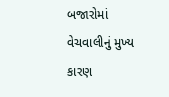બજારોમાં વેચવાલીનું મુખ્ય કારણ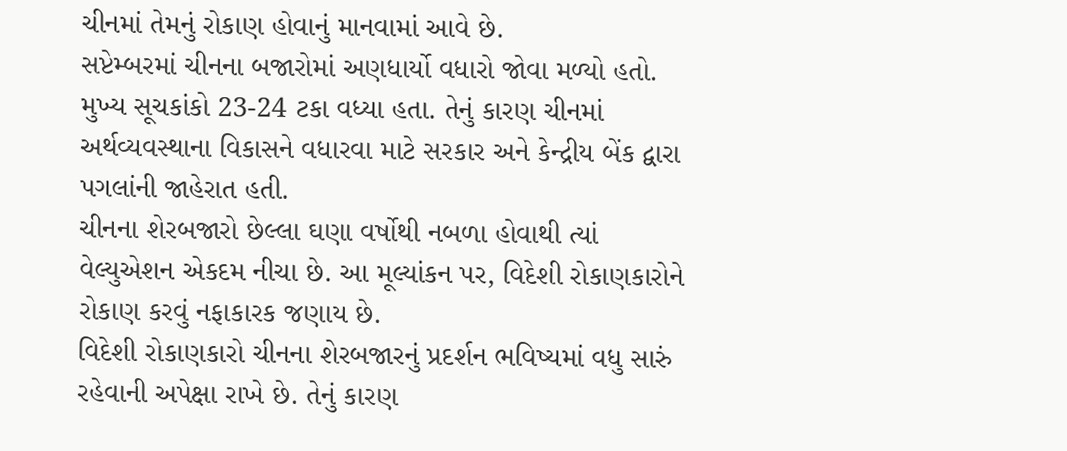ચીનમાં તેમનું રોકાણ હોવાનું માનવામાં આવે છે.
સપ્ટેમ્બરમાં ચીનના બજારોમાં અણધાર્યો વધારો જોવા મળ્યો હતો. મુખ્ય સૂચકાંકો 23-24 ટકા વધ્યા હતા. તેનું કારણ ચીનમાં અર્થવ્યવસ્થાના વિકાસને વધારવા માટે સરકાર અને કેન્દ્રીય બેંક દ્વારા પગલાંની જાહેરાત હતી.
ચીનના શેરબજારો છેલ્લા ઘણા વર્ષોથી નબળા હોવાથી ત્યાં વેલ્યુએશન એકદમ નીચા છે. આ મૂલ્યાંકન પર, વિદેશી રોકાણકારોને રોકાણ કરવું નફાકારક જણાય છે.
વિદેશી રોકાણકારો ચીનના શેરબજારનું પ્રદર્શન ભવિષ્યમાં વધુ સારું રહેવાની અપેક્ષા રાખે છે. તેનું કારણ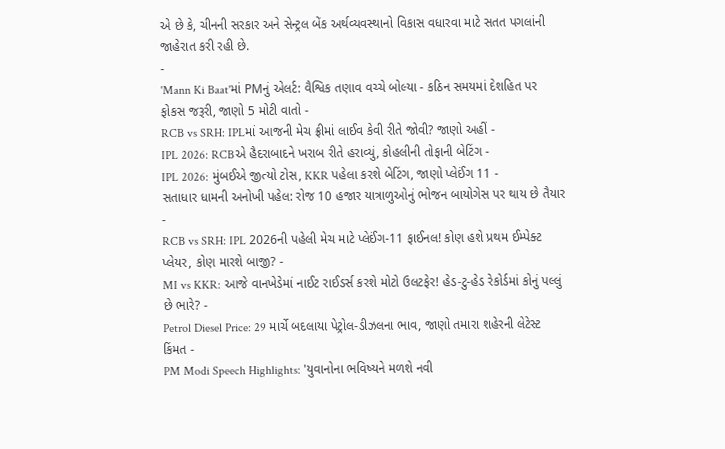એ છે કે, ચીનની સરકાર અને સેન્ટ્રલ બેંક અર્થવ્યવસ્થાનો વિકાસ વધારવા માટે સતત પગલાંની જાહેરાત કરી રહી છે.
-
'Mann Ki Baat'માં PMનું એલર્ટ: વૈશ્વિક તણાવ વચ્ચે બોલ્યા - કઠિન સમયમાં દેશહિત પર ફોકસ જરૂરી, જાણો 5 મોટી વાતો -
RCB vs SRH: IPLમાં આજની મેચ ફ્રીમાં લાઈવ કેવી રીતે જોવી? જાણો અહીં -
IPL 2026: RCBએ હૈદરાબાદને ખરાબ રીતે હરાવ્યું, કોહલીની તોફાની બેટિંગ -
IPL 2026: મુંબઈએ જીત્યો ટોસ, KKR પહેલા કરશે બેટિંગ, જાણો પ્લેઈંગ 11 -
સતાધાર ધામની અનોખી પહેલ: રોજ 10 હજાર યાત્રાળુઓનું ભોજન બાયોગેસ પર થાય છે તૈયાર -
RCB vs SRH: IPL 2026ની પહેલી મેચ માટે પ્લેઈંગ-11 ફાઈનલ! કોણ હશે પ્રથમ ઈમ્પેક્ટ પ્લેયર, કોણ મારશે બાજી? -
MI vs KKR: આજે વાનખેડેમાં નાઈટ રાઈડર્સ કરશે મોટો ઉલટફેર! હેડ-ટુ-હેડ રેકોર્ડમાં કોનું પલ્લું છે ભારે? -
Petrol Diesel Price: 29 માર્ચે બદલાયા પેટ્રોલ-ડીઝલના ભાવ, જાણો તમારા શહેરની લેટેસ્ટ કિંમત -
PM Modi Speech Highlights: 'યુવાનોના ભવિષ્યને મળશે નવી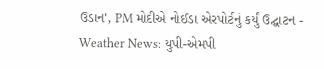ઉડાન', PM મોદીએ નોઈડા એરપોર્ટનું કર્યું ઉદ્ઘાટન -
Weather News: યુપી-એમપી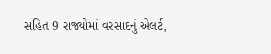સહિત 9 રાજ્યોમાં વરસાદનું એલર્ટ,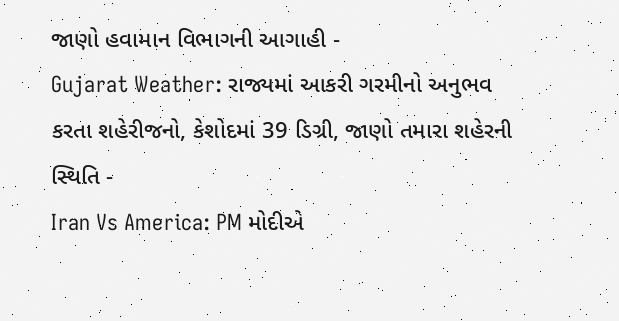જાણો હવામાન વિભાગની આગાહી -
Gujarat Weather: રાજ્યમાં આકરી ગરમીનો અનુભવ કરતા શહેરીજનો, કેશોદમાં 39 ડિગ્રી, જાણો તમારા શહેરની સ્થિતિ -
Iran Vs America: PM મોદીએ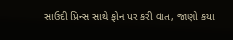સાઉદી પ્રિન્સ સાથે ફોન પર કરી વાત, જાણો કયા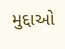મુદ્દાઓ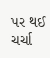પર થઈ ચર્ચા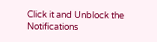Click it and Unblock the Notifications